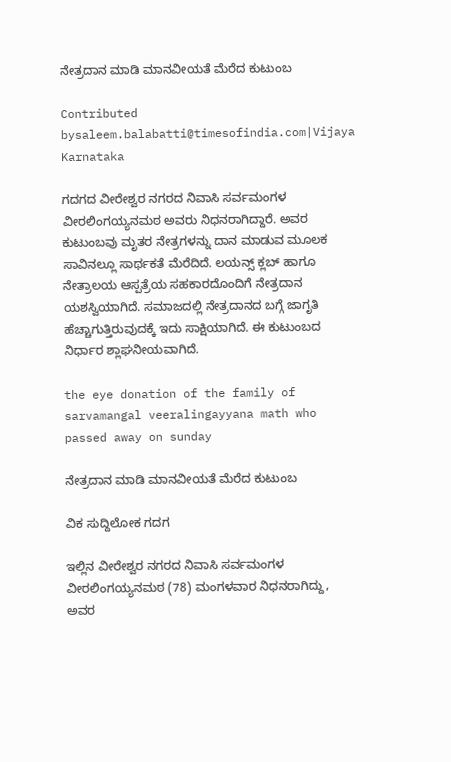ನೇತ್ರದಾನ ಮಾಡಿ ಮಾನವೀಯತೆ ಮೆರೆದ ಕುಟುಂಬ

Contributed bysaleem.balabatti@timesofindia.com|Vijaya Karnataka

ಗದಗದ ವೀರೇಶ್ವರ ನಗರದ ನಿವಾಸಿ ಸರ್ವಮಂಗಳ ವೀರಲಿಂಗಯ್ಯನಮಠ ಅವರು ನಿಧನರಾಗಿದ್ದಾರೆ. ಅವರ ಕುಟುಂಬವು ಮೃತರ ನೇತ್ರಗಳನ್ನು ದಾನ ಮಾಡುವ ಮೂಲಕ ಸಾವಿನಲ್ಲೂ ಸಾರ್ಥಕತೆ ಮೆರೆದಿದೆ. ಲಯನ್ಸ್‌ ಕ್ಲಬ್‌ ಹಾಗೂ ನೇತ್ರಾಲಯ ಆಸ್ಪತ್ರೆಯ ಸಹಕಾರದೊಂದಿಗೆ ನೇತ್ರದಾನ ಯಶಸ್ವಿಯಾಗಿದೆ. ಸಮಾಜದಲ್ಲಿ ನೇತ್ರದಾನದ ಬಗ್ಗೆ ಜಾಗೃತಿ ಹೆಚ್ಚಾಗುತ್ತಿರುವುದಕ್ಕೆ ಇದು ಸಾಕ್ಷಿಯಾಗಿದೆ. ಈ ಕುಟುಂಬದ ನಿರ್ಧಾರ ಶ್ಲಾಘನೀಯವಾಗಿದೆ.

the eye donation of the family of sarvamangal veeralingayyana math who passed away on sunday

ನೇತ್ರದಾನ ಮಾಡಿ ಮಾನವೀಯತೆ ಮೆರೆದ ಕುಟುಂಬ

ವಿಕ ಸುದ್ದಿಲೋಕ ಗದಗ

ಇಲ್ಲಿನ ವೀರೇಶ್ವರ ನಗರದ ನಿವಾಸಿ ಸರ್ವಮಂಗಳ ವೀರಲಿಂಗಯ್ಯನಮಠ (78) ಮಂಗಳವಾರ ನಿಧನರಾಗಿದ್ದು, ಅವರ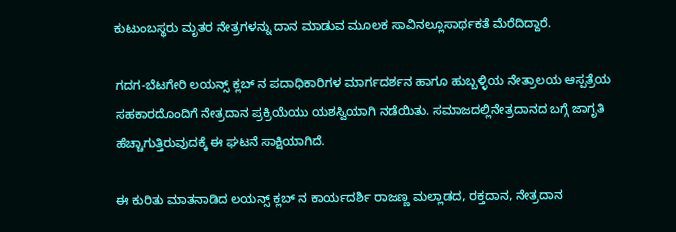ಕುಟುಂಬಸ್ಥರು ಮೃತರ ನೇತ್ರಗಳನ್ನು ದಾನ ಮಾಡುವ ಮೂಲಕ ಸಾವಿನಲ್ಲೂಸಾರ್ಥಕತೆ ಮೆರೆದಿದ್ದಾರೆ.

ಗದಗ-ಬೆಟಗೇರಿ ಲಯನ್ಸ್ ಕ್ಲಬ್ ನ ಪದಾಧಿಕಾರಿಗಳ ಮಾರ್ಗದರ್ಶನ ಹಾಗೂ ಹುಬ್ಬಳ್ಳಿಯ ನೇತ್ರಾಲಯ ಆಸ್ಪತ್ರೆಯ ಸಹಕಾರದೊಂದಿಗೆ ನೇತ್ರದಾನ ಪ್ರಕ್ರಿಯೆಯು ಯಶಸ್ವಿಯಾಗಿ ನಡೆಯಿತು. ಸಮಾಜದಲ್ಲಿನೇತ್ರದಾನದ ಬಗ್ಗೆ ಜಾಗೃತಿ ಹೆಚ್ಚಾಗುತ್ತಿರುವುದಕ್ಕೆ ಈ ಘಟನೆ ಸಾಕ್ಷಿಯಾಗಿದೆ.

ಈ ಕುರಿತು ಮಾತನಾಡಿದ ಲಯನ್ಸ್ ಕ್ಲಬ್ ನ ಕಾರ್ಯದರ್ಶಿ ರಾಜಣ್ಣ ಮಲ್ಲಾಡದ, ರಕ್ತದಾನ, ನೇತ್ರದಾನ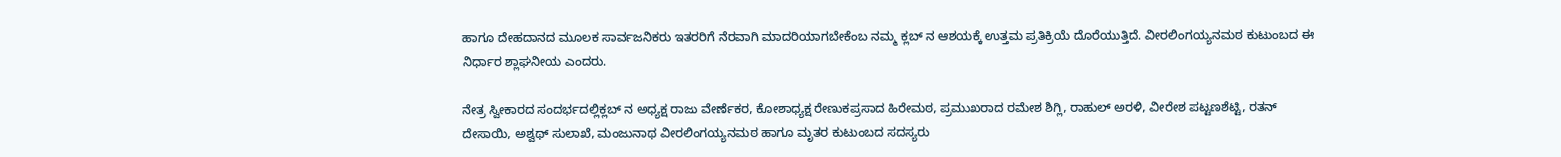ಹಾಗೂ ದೇಹದಾನದ ಮೂಲಕ ಸಾರ್ವಜನಿಕರು ಇತರರಿಗೆ ನೆರವಾಗಿ ಮಾದರಿಯಾಗಬೇಕೆಂಬ ನಮ್ಮ ಕ್ಲಬ್ ನ ಆಶಯಕ್ಕೆ ಉತ್ತಮ ಪ್ರತಿಕ್ರಿಯೆ ದೊರೆಯುತ್ತಿದೆ. ವೀರಲಿಂಗಯ್ಯನಮಠ ಕುಟುಂಬದ ಈ ನಿರ್ಧಾರ ಶ್ಲಾಘನೀಯ ಎಂದರು.

ನೇತ್ರ ಸ್ವೀಕಾರದ ಸಂದರ್ಭದಲ್ಲಿಕ್ಲಬ್ ನ ಅಧ್ಯಕ್ಷ ರಾಜು ವೇರ್ಣೆಕರ, ಕೋಶಾಧ್ಯಕ್ಷ ರೇಣುಕಪ್ರಸಾದ ಹಿರೇಮಠ, ಪ್ರಮುಖರಾದ ರಮೇಶ ಶಿಗ್ಲಿ, ರಾಹುಲ್ ಅರಳಿ, ವೀರೇಶ ಪಟ್ಟಣಶೆಟ್ಟಿ, ರತನ್ ದೇಸಾಯಿ, ಅಶ್ವಥ್ ಸುಲಾಖೆ, ಮಂಜುನಾಥ ವೀರಲಿಂಗಯ್ಯನಮಠ ಹಾಗೂ ಮೃತರ ಕುಟುಂಬದ ಸದಸ್ಯರು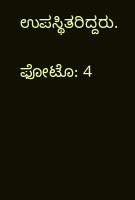ಉಪಸ್ಥಿತರಿದ್ದರು.

ಫೋಟೊ: 4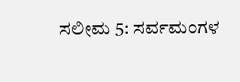ಸಲೀಮ 5: ಸರ್ವಮಂಗಳ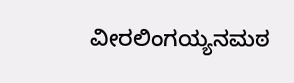ವೀರಲಿಂಗಯ್ಯನಮಠ